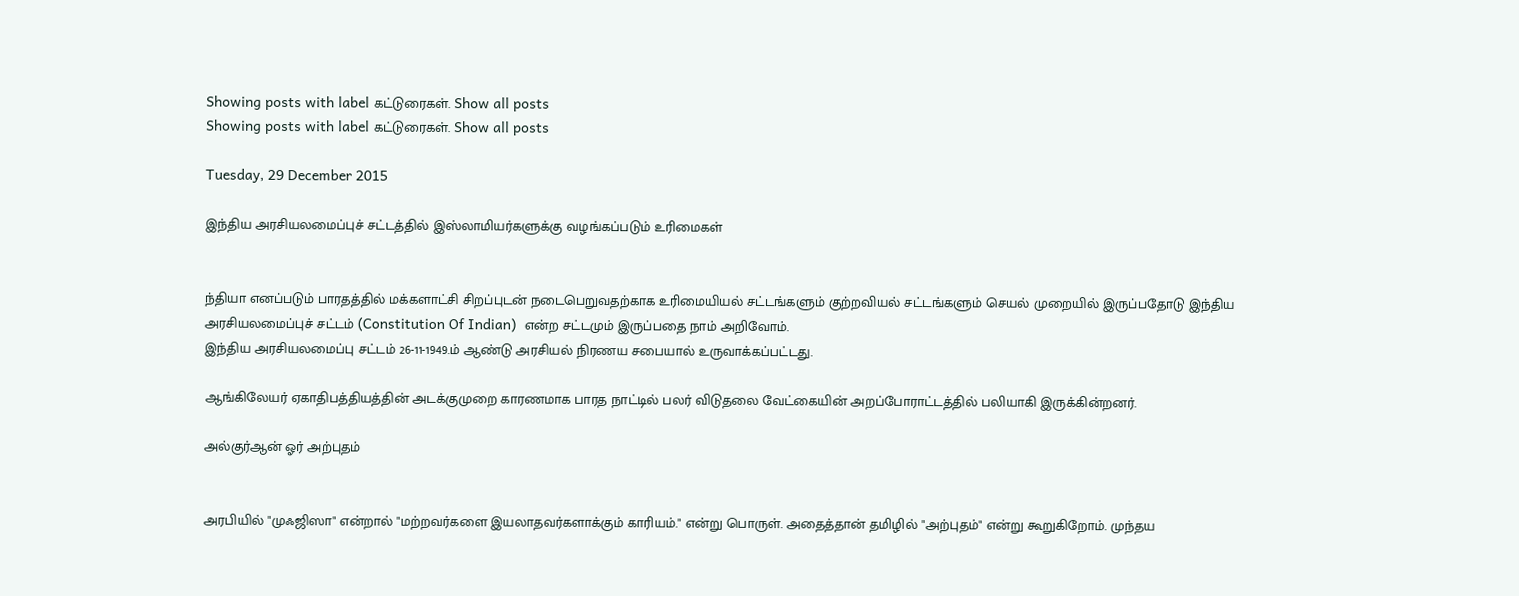Showing posts with label கட்டுரைகள். Show all posts
Showing posts with label கட்டுரைகள். Show all posts

Tuesday, 29 December 2015

இந்திய அரசியலமைப்புச் சட்டத்தில் இஸ்லாமியர்களுக்கு வழங்கப்படும் உரிமைகள்


ந்தியா எனப்படும் பாரதத்தில் மக்களாட்சி சிறப்புடன் நடைபெறுவதற்காக உரிமையியல் சட்டங்களும் குற்றவியல் சட்டங்களும் செயல் முறையில் இருப்பதோடு இந்திய அரசியலமைப்புச் சட்டம் (Constitution Of Indian)  என்ற சட்டமும் இருப்பதை நாம் அறிவோம்.
இந்திய அரசியலமைப்பு சட்டம் 26-11-1949.ம் ஆண்டு அரசியல் நிரணய சபையால் உருவாக்கப்பட்டது.

ஆங்கிலேயர் ஏகாதிபத்தியத்தின் அடக்குமுறை காரணமாக பாரத நாட்டில் பலர் விடுதலை வேட்கையின் அறப்போராட்டத்தில் பலியாகி இருக்கின்றனர்.

அல்குர்ஆன் ஓர் அற்புதம்


அரபியில் "முஃஜிஸா" என்றால் "மற்றவர்களை இயலாதவர்களாக்கும் காரியம்." என்று பொருள். அதைத்தான் தமிழில் "அற்புதம்" என்று கூறுகிறோம். முந்தய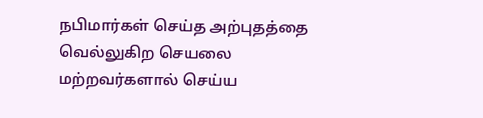நபிமார்கள் செய்த அற்புதத்தை வெல்லுகிற செயலை மற்றவர்களால் செய்ய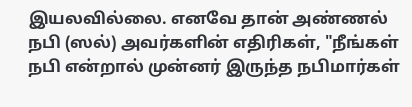இயலவில்லை. எனவே தான் அண்ணல் நபி (ஸல்) அவர்களின் எதிரிகள், "நீங்கள் நபி என்றால் முன்னர் இருந்த நபிமார்கள்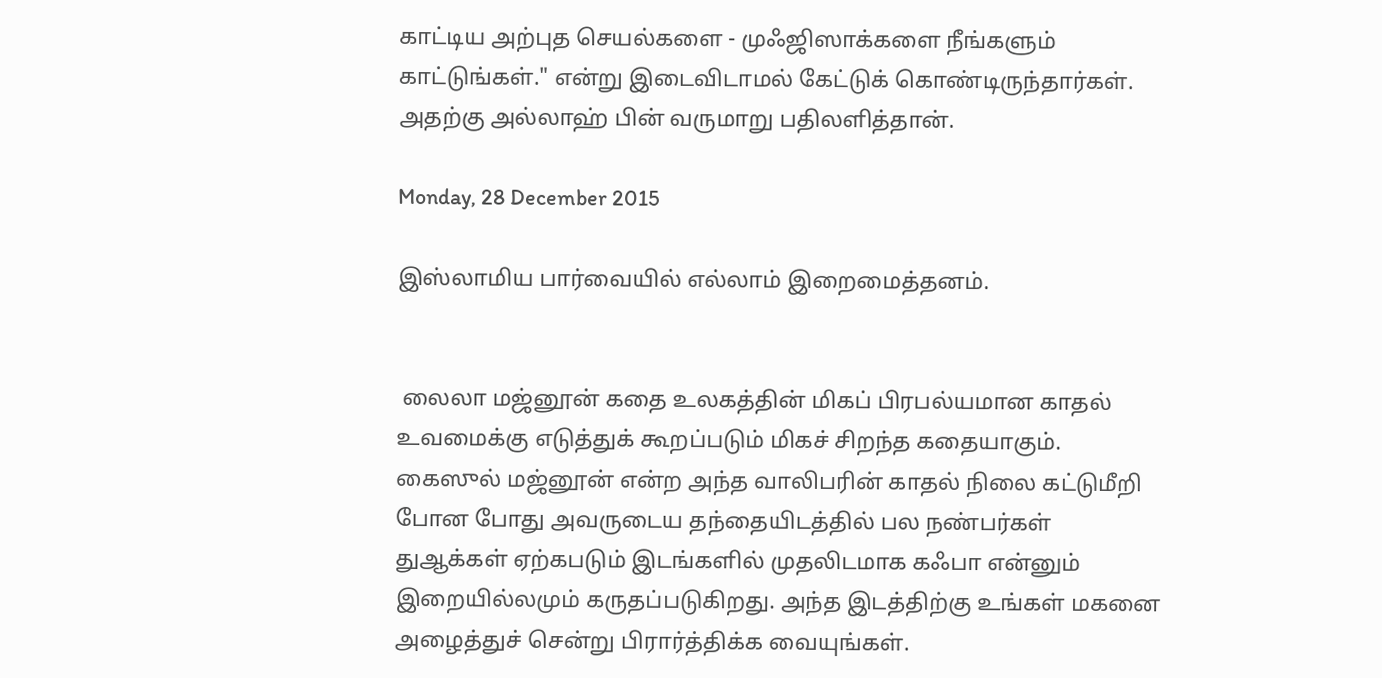காட்டிய அற்புத செயல்களை - முஃஜிஸாக்களை நீங்களும் காட்டுங்கள்." என்று இடைவிடாமல் கேட்டுக் கொண்டிருந்தார்கள். அதற்கு அல்லாஹ் பின் வருமாறு பதிலளித்தான்.

Monday, 28 December 2015

இஸ்லாமிய பார்வையில் எல்லாம் இறைமைத்தனம்.


 லைலா மஜ்னூன் கதை உலகத்தின் மிகப் பிரபல்யமான காதல் உவமைக்கு எடுத்துக் கூறப்படும் மிகச் சிறந்த கதையாகும்.  கைஸுல் மஜ்னூன் என்ற அந்த வாலிபரின் காதல் நிலை கட்டுமீறி போன போது அவருடைய தந்தையிடத்தில் பல நண்பர்கள் துஆக்கள் ஏற்கபடும் இடங்களில் முதலிடமாக கஃபா என்னும் இறையில்லமும் கருதப்படுகிறது. அந்த இடத்திற்கு உங்கள் மகனை அழைத்துச் சென்று பிரார்த்திக்க வையுங்கள்.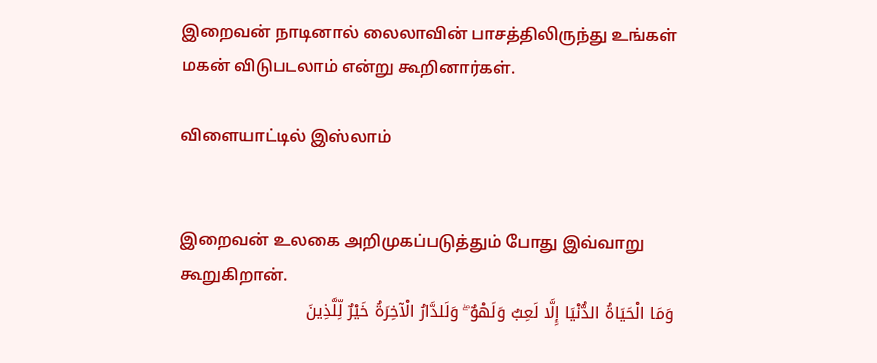இறைவன் நாடினால் லைலாவின் பாசத்திலிருந்து உங்கள் மகன் விடுபடலாம் என்று கூறினார்கள்.

விளையாட்டில் இஸ்லாம்


இறைவன் உலகை அறிமுகப்படுத்தும் போது இவ்வாறு கூறுகிறான்.
وَمَا الْحَيَاةُ الدُّنْيَا إِلَّا لَعِبٌ وَلَهْوٌ ۖ وَلَلدَّارُ الْآخِرَةُ خَيْرٌ لِّلَّذِينَ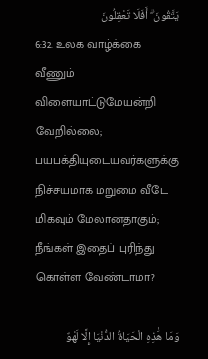يَتَّقُونَ ۗ أَفَلَا تَعْقِلُونَ
6:32. உலக வாழ்க்கை வீணும் விளையாட்டுமேயன்றி வேறில்லை; பயபக்தியுடையவர்களுக்கு நிச்சயமாக மறுமை வீடே மிகவும் மேலானதாகும்; நீங்கள் இதைப் புரிந்து கொள்ள வேண்டாமா?

وَمَا هَٰذِهِ الْحَيَاةُ الدُّنْيَا إِلَّا لَهْوٌ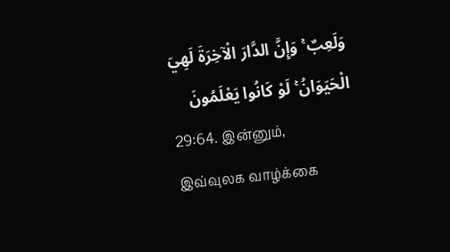وَلَعِبٌ ۚ وَإِنَّ الدَّارَ الْآخِرَةَ لَهِيَ الْحَيَوَانُ ۚ لَوْ كَانُوا يَعْلَمُونَ
29:64. இன்னும், இவ்வுலக வாழ்க்கை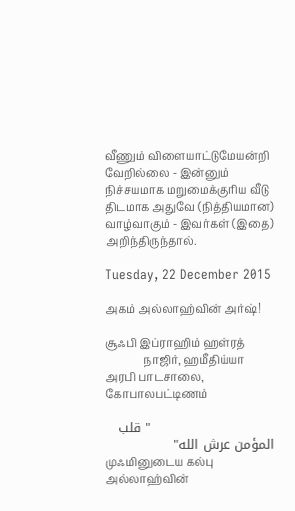வீணும் விளையாட்டுமேயன்றி வேறில்லை - இன்னும் நிச்சயமாக மறுமைக்குரிய வீடு திடமாக அதுவே (நித்தியமான) வாழ்வாகும் - இவர்கள் (இதை) அறிந்திருந்தால்.

Tuesday, 22 December 2015

அகம் அல்லாஹ்வின் அர்ஷ்!

சூஃபி இப்ராஹிம் ஹள்ரத்
              நாஜிர், ஹமீதிய்யா அரபி பாடசாலை, கோபாலபட்டிணம்

                            " قلب المؤمن عرش الله"
முஃமினுடைய கல்பு அல்லாஹ்வின்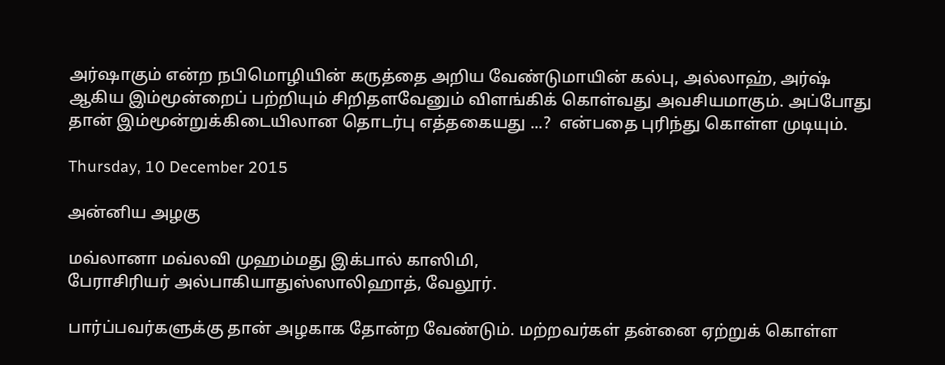அர்ஷாகும் என்ற நபிமொழியின் கருத்தை அறிய வேண்டுமாயின் கல்பு, அல்லாஹ், அர்ஷ் ஆகிய இம்மூன்றைப் பற்றியும் சிறிதளவேனும் விளங்கிக் கொள்வது அவசியமாகும். அப்போது தான் இம்மூன்றுக்கிடையிலான தொடர்பு எத்தகையது ...?  என்பதை புரிந்து கொள்ள முடியும்.

Thursday, 10 December 2015

அன்னிய அழகு

மவ்லானா மவ்லவி முஹம்மது இக்பால் காஸிமி,
பேராசிரியர் அல்பாகியாதுஸ்ஸாலிஹாத், வேலூர்.

பார்ப்பவர்களுக்கு தான் அழகாக தோன்ற வேண்டும். மற்றவர்கள் தன்னை ஏற்றுக் கொள்ள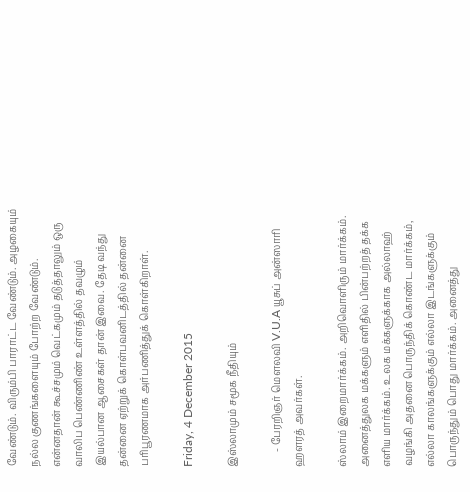வேண்டும். விரும்பி பாராட்ட வேண்டும். அழகையும் நல்ல குணங்களையும் போற்ற வேண்டும். என்னதான் கூச்சமும் வெட்கமும் தடுத்தாலும் ஒரு வாலிப பெண்ணிண் உள்ளத்தில் தவழும் இயல்பான ஆசைகள் தான் இவை. தேடி வந்து தன்னை ஏற்றுக் கொள்பவனிடத்தில் தன்னை பரிபூரணமாக அர்பணித்துக் கொள்கிறாள்.

Friday, 4 December 2015

இஸ்லாமும் சமூக நீதியும்

      - பேரறிஞர் மௌலவி V.U.A யூசுப் அன்ஸாரி ஹளரத் அவர்கள்.

ஸ்லாம் இறைமார்க்கம். அறிவொளிரும் மார்க்கம். அனைத்துலக மக்களும் எளிதில் பின்பற்றத் தக்க எளிய மார்க்கம். உலக மக்களுக்காக அல்லாஹ் வழங்கி அதனை பொருந்திக் கொண்ட மார்க்கம், எல்லா காலங்களுக்கும் எல்லா இடங்களுக்கும் பொருந்தும் பொது மார்க்கம். அனைத்து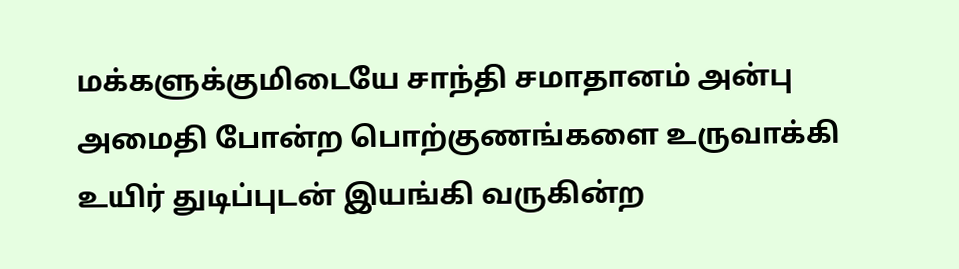மக்களுக்குமிடையே சாந்தி சமாதானம் அன்பு அமைதி போன்ற பொற்குணங்களை உருவாக்கி உயிர் துடிப்புடன் இயங்கி வருகின்ற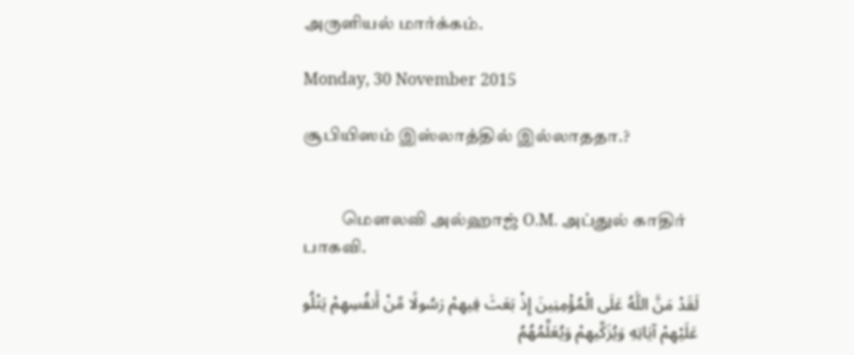அருளியல் மார்க்கம்.

Monday, 30 November 2015

சூபியிஸம் இஸ்லாத்தில் இல்லாததா.?


           மௌலவி அல்ஹாஜ் O.M. அப்துல் காதிர் பாகவி.

لَقَدْ مَنَّ اللَّهُ عَلَى الْمُؤْمِنِينَ إِذْ بَعَثَ فِيهِمْ رَسُولًا مِّنْ أَنفُسِهِمْ يَتْلُو عَلَيْهِمْ آيَاتِهِ وَيُزَكِّيهِمْ وَيُعَلِّمُهُمُ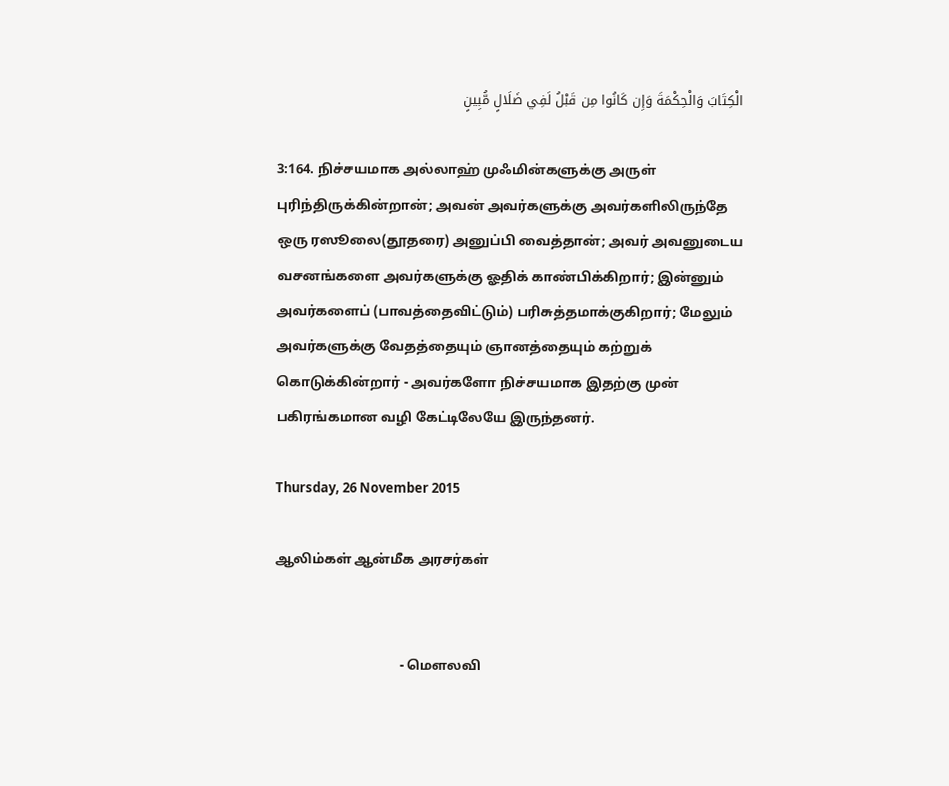الْكِتَابَ وَالْحِكْمَةَ وَإِن كَانُوا مِن قَبْلُ لَفِي ضَلَالٍ مُّبِينٍ

3:164. நிச்சயமாக அல்லாஹ் முஃமின்களுக்கு அருள் புரிந்திருக்கின்றான்; அவன் அவர்களுக்கு அவர்களிலிருந்தே ஒரு ரஸூலை(தூதரை) அனுப்பி வைத்தான்; அவர் அவனுடைய வசனங்களை அவர்களுக்கு ஓதிக் காண்பிக்கிறார்; இன்னும் அவர்களைப் (பாவத்தைவிட்டும்) பரிசுத்தமாக்குகிறார்; மேலும் அவர்களுக்கு வேதத்தையும் ஞானத்தையும் கற்றுக் கொடுக்கின்றார் - அவர்களோ நிச்சயமாக இதற்கு முன் பகிரங்கமான வழி கேட்டிலேயே இருந்தனர்.

Thursday, 26 November 2015

ஆலிம்கள் ஆன்மீக அரசர்கள்


                                     - மௌலவி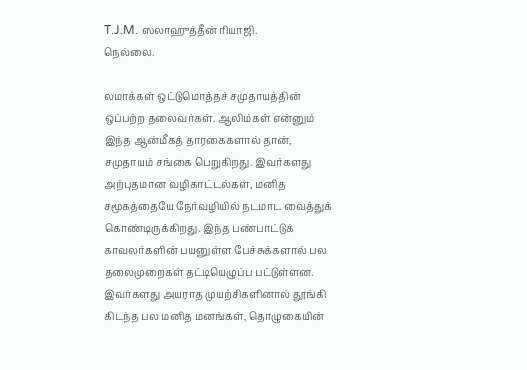T.J.M. ஸலாஹுத்தீன் ரியாஜி.
நெல்லை.

லமாக்கள் ஒட்டுமொத்தச் சமுதாயத்தின் ஒப்பற்ற தலைவர்கள். ஆலிம்கள் என்னும் இந்த ஆன்மீகத் தாரகைகளால் தான், சமுதாயம் சங்கை பெறுகிறது. இவர்களது அற்புதமான வழிகாட்டல்கள், மனித சமூகத்தையே நேர்வழியில் நடமாட வைத்துக் கொண்டிருக்கிறது. இந்த பண்பாட்டுக் காவலர்களின் பயனுள்ள பேச்சுக்களால் பல தலைமுறைகள் தட்டியெழுப்ப பட்டுள்ளன. இவர்களது அயராத முயற்சிகளினால் தூங்கி கிடந்த பல மனித மனங்கள், தொழுகையின்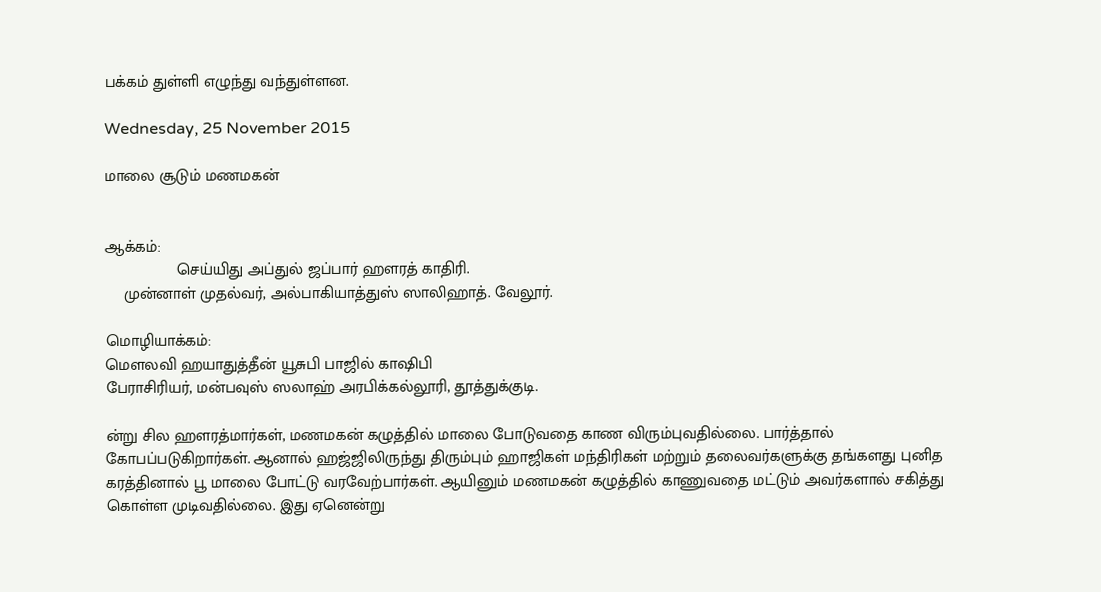பக்கம் துள்ளி எழுந்து வந்துள்ளன.

Wednesday, 25 November 2015

மாலை சூடும் மணமகன்


ஆக்கம்:
                செய்யிது அப்துல் ஜப்பார் ஹளரத் காதிரி.
    முன்னாள் முதல்வர், அல்பாகியாத்துஸ் ஸாலிஹாத். வேலூர்.

மொழியாக்கம்:
மௌலவி ஹயாதுத்தீன் யூசுபி பாஜில் காஷிபி
பேராசிரியர், மன்பவுஸ் ஸலாஹ் அரபிக்கல்லூரி, தூத்துக்குடி.

ன்று சில ஹளரத்மார்கள், மணமகன் கழுத்தில் மாலை போடுவதை காண விரும்புவதில்லை. பார்த்தால் கோபப்படுகிறார்கள். ஆனால் ஹஜ்ஜிலிருந்து திரும்பும் ஹாஜிகள் மந்திரிகள் மற்றும் தலைவர்களுக்கு தங்களது புனித கரத்தினால் பூ மாலை போட்டு வரவேற்பார்கள். ஆயினும் மணமகன் கழுத்தில் காணுவதை மட்டும் அவர்களால் சகித்து கொள்ள முடிவதில்லை. இது ஏனென்று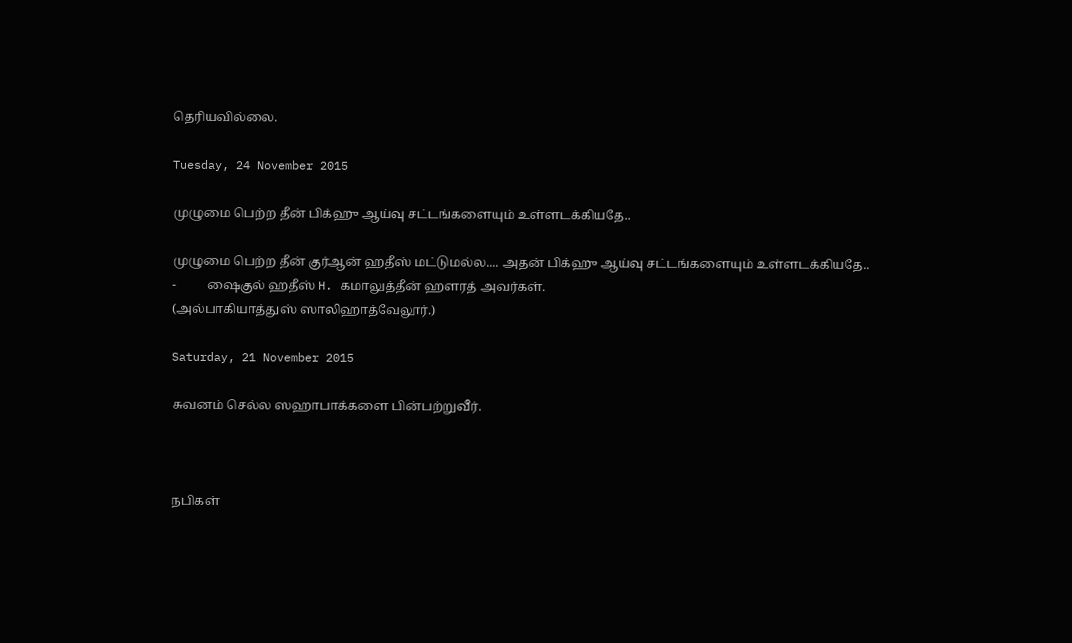தெரியவில்லை.

Tuesday, 24 November 2015

முழுமை பெற்ற தீன் பிக்ஹு ஆய்வு சட்டங்களையும் உள்ளடக்கியதே..

முழுமை பெற்ற தீன் குர்ஆன் ஹதீஸ் மட்டுமல்ல.... அதன் பிக்ஹு ஆய்வு சட்டங்களையும் உள்ளடக்கியதே..
-          ஷைகுல் ஹதீஸ் H. கமாலுத்தீன் ஹளரத் அவர்கள்.
(அல்பாகியாத்துஸ் ஸாலிஹாத்வேலூர்.)

Saturday, 21 November 2015

சுவனம் செல்ல ஸஹாபாக்களை பின்பற்றுவீர்.



நபிகள்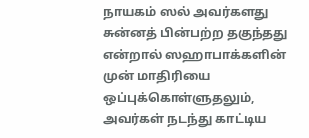நாயகம் ஸல் அவர்களது சுன்னத் பின்பற்ற தகுந்தது என்றால் ஸஹாபாக்களின் முன் மாதிரியை ஒப்புக்கொள்ளுதலும், அவர்கள் நடந்து காட்டிய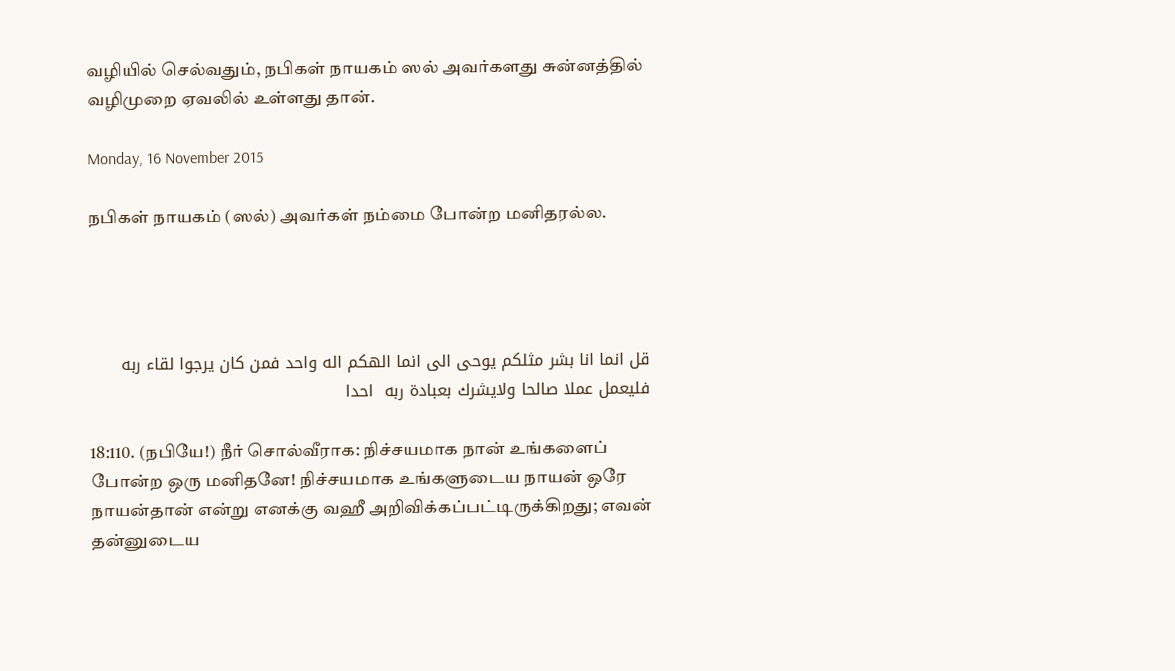வழியில் செல்வதும், நபிகள் நாயகம் ஸல் அவர்களது சுன்னத்தில் வழிமுறை ஏவலில் உள்ளது தான்.

Monday, 16 November 2015

நபிகள் நாயகம் (ஸல்) அவர்கள் நம்மை போன்ற மனிதரல்ல.




قل انما انا بشر مثلكم يوحى الى انما الهكم اله واحد فمن كان يرجوا لقاء ربه فليعمل عملا صالحا ولايشرك بعبادة ربه  احدا

18:110. (நபியே!) நீர் சொல்வீராக: நிச்சயமாக நான் உங்களைப் போன்ற ஒரு மனிதனே! நிச்சயமாக உங்களுடைய நாயன் ஒரே நாயன்தான் என்று எனக்கு வஹீ அறிவிக்கப்பட்டிருக்கிறது; எவன் தன்னுடைய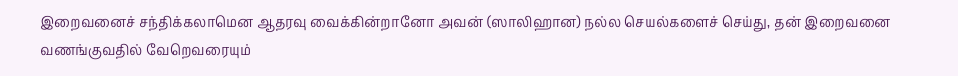இறைவனைச் சந்திக்கலாமென ஆதரவு வைக்கின்றானோ அவன் (ஸாலிஹான) நல்ல செயல்களைச் செய்து, தன் இறைவனை வணங்குவதில் வேறெவரையும்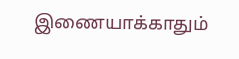இணையாக்காதும்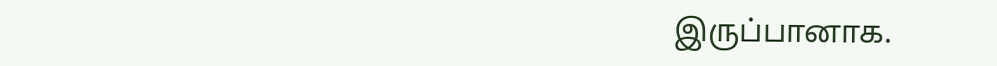இருப்பானாக.